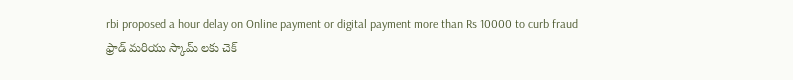rbi proposed a hour delay on Online payment or digital payment more than Rs 10000 to curb fraud
ఫ్రాడ్ మరియు స్కామ్ లకు చెక్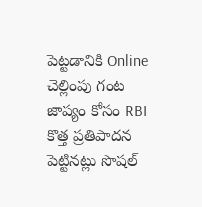పెట్టడానికి Online చెల్లింపు గంట జాప్యం కోసం RBI కొత్త ప్రతిపాదన పెట్టినట్లు సొషల్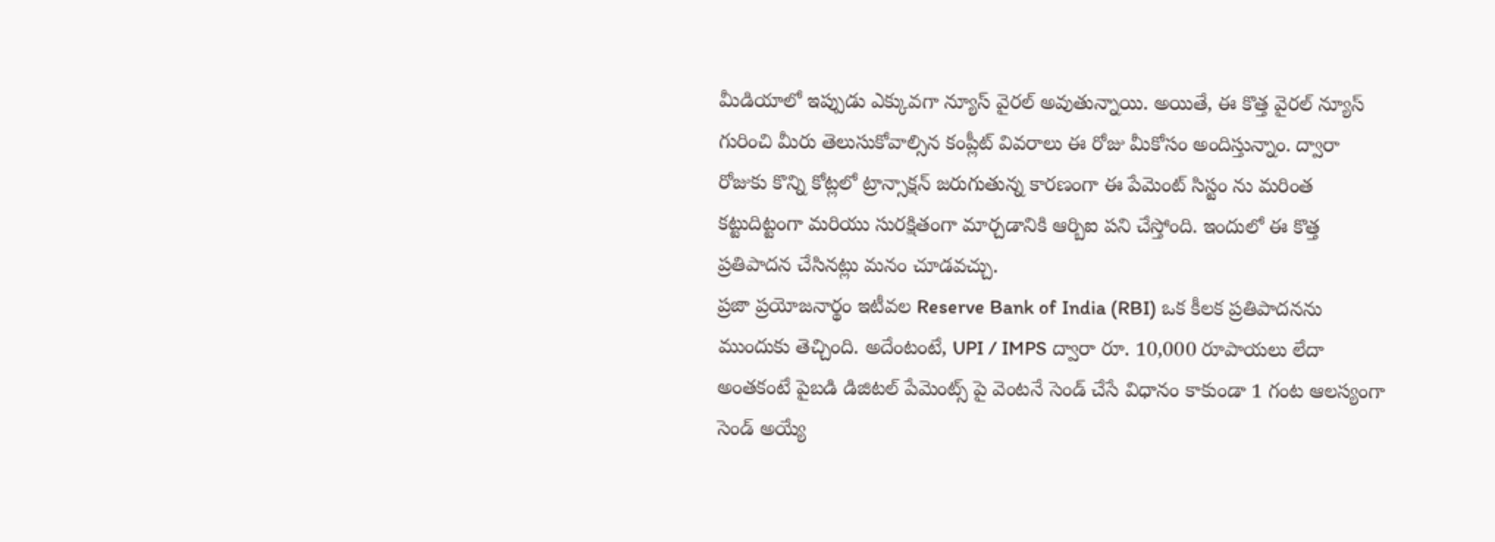మీడియాలో ఇప్పుడు ఎక్కువగా న్యూస్ వైరల్ అవుతున్నాయి. అయితే, ఈ కొత్త వైరల్ న్యూస్ గురించి మీరు తెలుసుకోవాల్సిన కంప్లీట్ వివరాలు ఈ రోజు మీకోసం అందిస్తున్నాం. ద్వారా రోజుకు కొన్ని కోట్లలో ట్రాన్సాక్షన్ జరుగుతున్న కారణంగా ఈ పేమెంట్ సిస్టం ను మరింత కట్టుదిట్టంగా మరియు సురక్షితంగా మార్చడానికి ఆర్బిఐ పని చేస్తోంది. ఇందులో ఈ కొత్త ప్రతిపాదన చేసినట్లు మనం చూడవచ్చు.
ప్రజా ప్రయోజనార్థం ఇటీవల Reserve Bank of India (RBI) ఒక కీలక ప్రతిపాదనను ముందుకు తెచ్చింది. అదేంటంటే, UPI / IMPS ద్వారా రూ. 10,000 రూపాయలు లేదా అంతకంటే పైబడి డిజిటల్ పేమెంట్స్ పై వెంటనే సెండ్ చేసే విధానం కాకుండా 1 గంట ఆలస్యంగా సెండ్ అయ్యే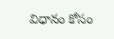విధానం కోసం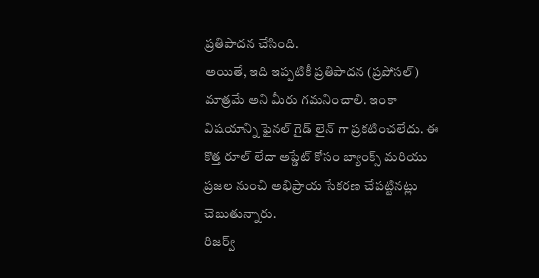ప్రతిపాదన చేసింది.
అయితే, ఇది ఇప్పటికీ ప్రతిపాదన (ప్రపోసల్) మాత్రమే అని మీరు గమనించాలి. ఇంకా విషయాన్ని ఫైనల్ గైడ్ లైన్ గా ప్రకటించలేదు. ఈ కొత్త రూల్ లేదా అప్డేట్ కోసం బ్యాంక్స్ మరియు ప్రజల నుంచి అభిప్రాయ సేకరణ చేపట్టినట్లు చెబుతున్నారు.
రిజర్వ్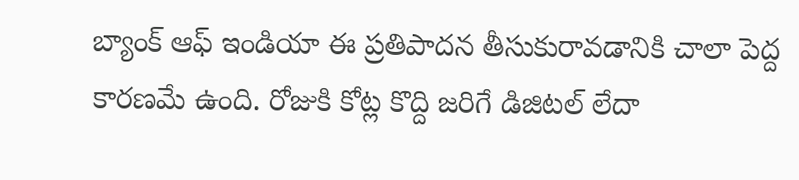బ్యాంక్ ఆఫ్ ఇండియా ఈ ప్రతిపాదన తీసుకురావడానికి చాలా పెద్ద కారణమే ఉంది. రోజుకి కోట్ల కొద్ది జరిగే డిజిటల్ లేదా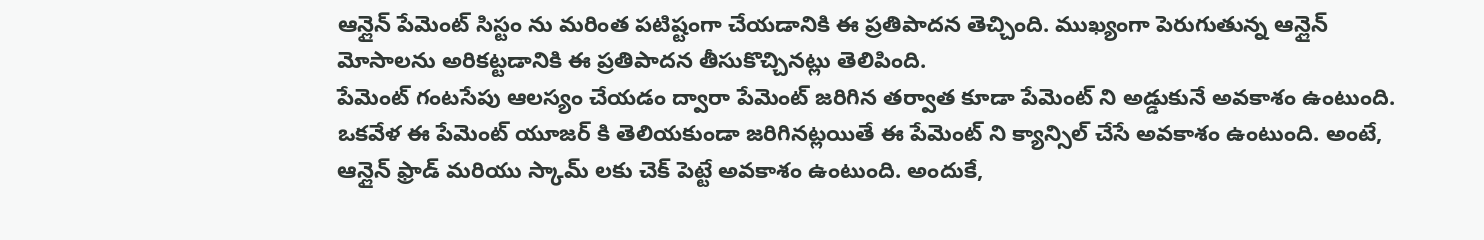ఆన్లైన్ పేమెంట్ సిస్టం ను మరింత పటిష్టంగా చేయడానికి ఈ ప్రతిపాదన తెచ్చింది. ముఖ్యంగా పెరుగుతున్న ఆన్లైన్ మోసాలను అరికట్టడానికి ఈ ప్రతిపాదన తీసుకొచ్చినట్లు తెలిపింది.
పేమెంట్ గంటసేపు ఆలస్యం చేయడం ద్వారా పేమెంట్ జరిగిన తర్వాత కూడా పేమెంట్ ని అడ్డుకునే అవకాశం ఉంటుంది. ఒకవేళ ఈ పేమెంట్ యూజర్ కి తెలియకుండా జరిగినట్లయితే ఈ పేమెంట్ ని క్యాన్సిల్ చేసే అవకాశం ఉంటుంది. అంటే, ఆన్లైన్ ఫ్రాడ్ మరియు స్కామ్ లకు చెక్ పెట్టే అవకాశం ఉంటుంది. అందుకే,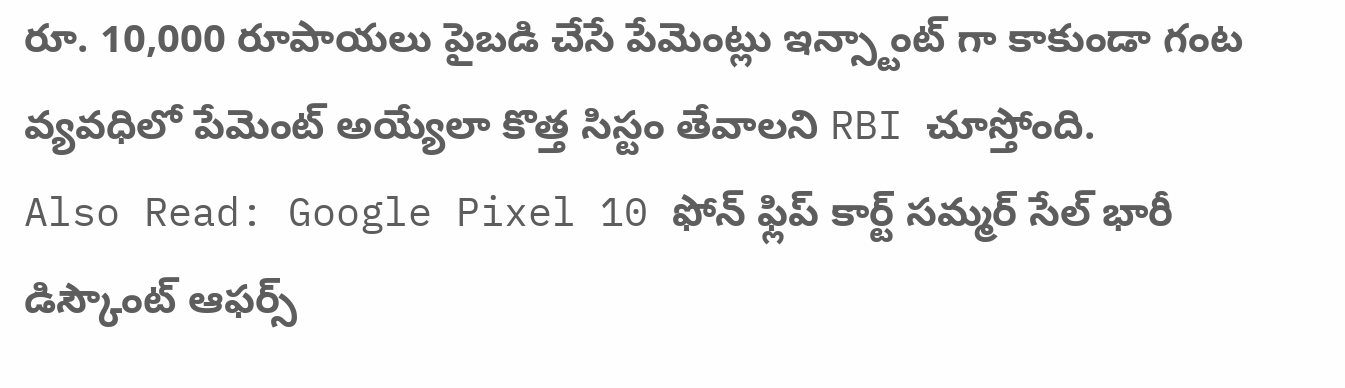రూ. 10,000 రూపాయలు పైబడి చేసే పేమెంట్లు ఇన్స్టాంట్ గా కాకుండా గంట వ్యవధిలో పేమెంట్ అయ్యేలా కొత్త సిస్టం తేవాలని RBI చూస్తోంది.
Also Read: Google Pixel 10 ఫోన్ ఫ్లిప్ కార్ట్ సమ్మర్ సేల్ భారీ డిస్కౌంట్ ఆఫర్స్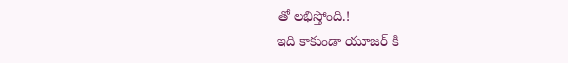తో లభిస్తోంది.!
ఇది కాకుండా యూజర్ కి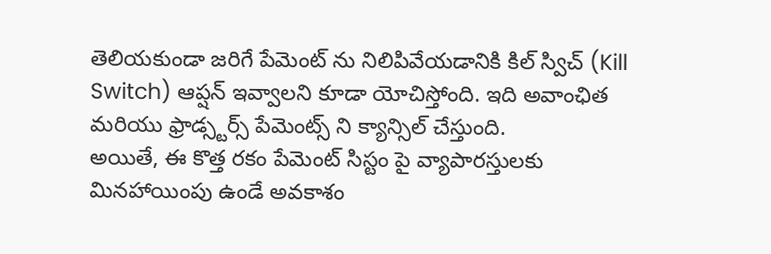తెలియకుండా జరిగే పేమెంట్ ను నిలిపివేయడానికి కిల్ స్విచ్ (Kill Switch) ఆప్షన్ ఇవ్వాలని కూడా యోచిస్తోంది. ఇది అవాంఛిత మరియు ఫ్రాడ్స్టర్స్ పేమెంట్స్ ని క్యాన్సిల్ చేస్తుంది.
అయితే, ఈ కొత్త రకం పేమెంట్ సిస్టం పై వ్యాపారస్తులకు మినహాయింపు ఉండే అవకాశం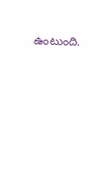ఉంటుంది.